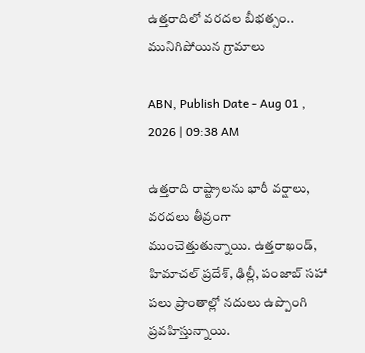ఉత్తరాదిలో వరదల బీభత్సం.. మునిగిపోయిన గ్రామాలు

ABN, Publish Date - Aug 01 , 2026 | 09:38 AM

ఉత్తరాది రాష్ట్రాలను భారీ వర్షాలు, వరదలు తీవ్రంగా ముంచెత్తుతున్నాయి. ఉత్తరాఖండ్, హిమాచల్ ప్రదేశ్, ఢిల్లీ, పంజాబ్ సహా పలు ప్రాంతాల్లో నదులు ఉప్పొంగి ప్రవహిస్తున్నాయి.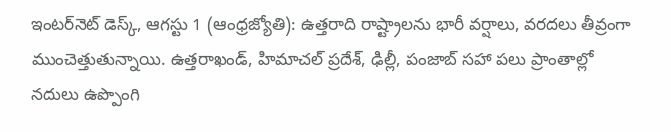ఇంటర్‌నెట్ డెస్క్, ఆగస్టు 1 (ఆంధ్రజ్యోతి): ఉత్తరాది రాష్ట్రాలను భారీ వర్షాలు, వరదలు తీవ్రంగా ముంచెత్తుతున్నాయి. ఉత్తరాఖండ్, హిమాచల్ ప్రదేశ్, ఢిల్లీ, పంజాబ్ సహా పలు ప్రాంతాల్లో నదులు ఉప్పొంగి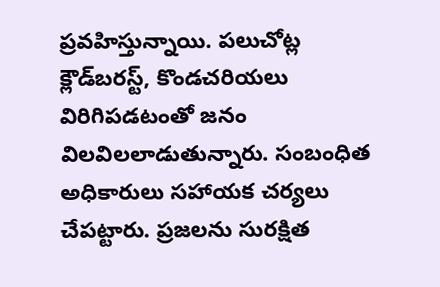ప్రవహిస్తున్నాయి. పలుచోట్ల క్లౌడ్‌బరస్ట్‌, కొండచరియలు విరిగిపడటంతో జనం విలవిలలాడుతున్నారు. సంబంధిత అధికారులు సహాయక చర్యలు చేపట్టారు. ప్రజలను సురక్షిత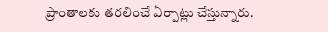ప్రాంతాలకు తరలించే ఏర్పాట్లు చేస్తున్నారు.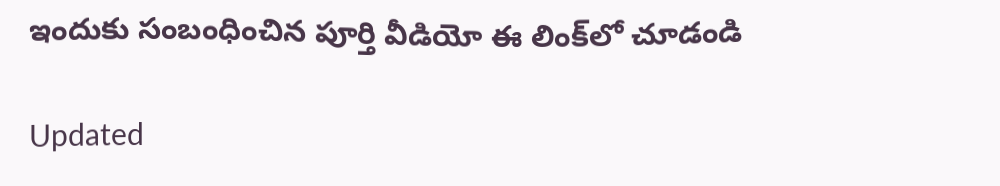ఇందుకు సంబంధించిన పూర్తి వీడియో ఈ లింక్‌లో చూడండి

Updated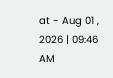at - Aug 01 , 2026 | 09:46 AM